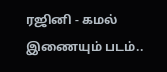ரஜினி - கமல் இணையும் படம்..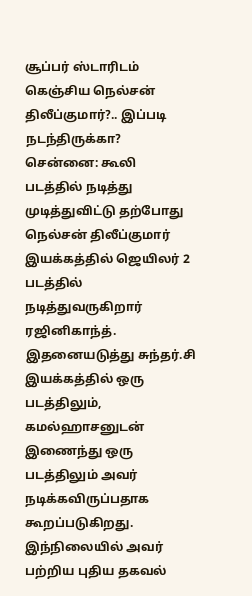சூப்பர் ஸ்டாரிடம் கெஞ்சிய நெல்சன் திலீப்குமார்?.. இப்படி நடந்திருக்கா?
சென்னை: கூலி படத்தில் நடித்து முடித்துவிட்டு தற்போது நெல்சன் திலீப்குமார் இயக்கத்தில் ஜெயிலர் 2 படத்தில் நடித்துவருகிறார் ரஜினிகாந்த். இதனையடுத்து சுந்தர்.சி இயக்கத்தில் ஒரு படத்திலும், கமல்ஹாசனுடன் இணைந்து ஒரு படத்திலும் அவர் நடிக்கவிருப்பதாக கூறப்படுகிறது. இந்நிலையில் அவர் பற்றிய புதிய தகவல்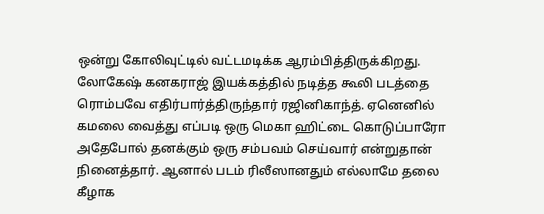ஒன்று கோலிவுட்டில் வட்டமடிக்க ஆரம்பித்திருக்கிறது.
லோகேஷ் கனகராஜ் இயக்கத்தில் நடித்த கூலி படத்தை ரொம்பவே எதிர்பார்த்திருந்தார் ரஜினிகாந்த். ஏனெனில் கமலை வைத்து எப்படி ஒரு மெகா ஹிட்டை கொடுப்பாரோ அதேபோல் தனக்கும் ஒரு சம்பவம் செய்வார் என்றுதான் நினைத்தார். ஆனால் படம் ரிலீஸானதும் எல்லாமே தலை கீழாக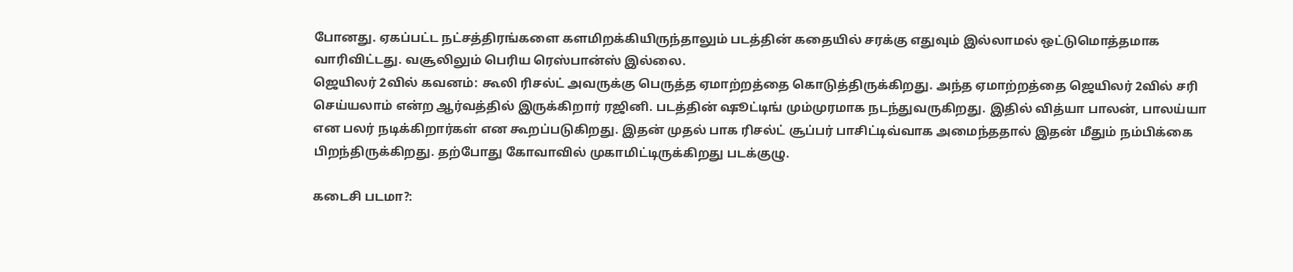போனது. ஏகப்பட்ட நட்சத்திரங்களை களமிறக்கியிருந்தாலும் படத்தின் கதையில் சரக்கு எதுவும் இல்லாமல் ஒட்டுமொத்தமாக வாரிவிட்டது. வசூலிலும் பெரிய ரெஸ்பான்ஸ் இல்லை.
ஜெயிலர் 2வில் கவனம்: கூலி ரிசல்ட் அவருக்கு பெருத்த ஏமாற்றத்தை கொடுத்திருக்கிறது. அந்த ஏமாற்றத்தை ஜெயிலர் 2வில் சரி செய்யலாம் என்ற ஆர்வத்தில் இருக்கிறார் ரஜினி. படத்தின் ஷூட்டிங் மும்முரமாக நடந்துவருகிறது. இதில் வித்யா பாலன், பாலய்யா என பலர் நடிக்கிறார்கள் என கூறப்படுகிறது. இதன் முதல் பாக ரிசல்ட் சூப்பர் பாசிட்டிவ்வாக அமைந்ததால் இதன் மீதும் நம்பிக்கை பிறந்திருக்கிறது. தற்போது கோவாவில் முகாமிட்டிருக்கிறது படக்குழு.

கடைசி படமா?: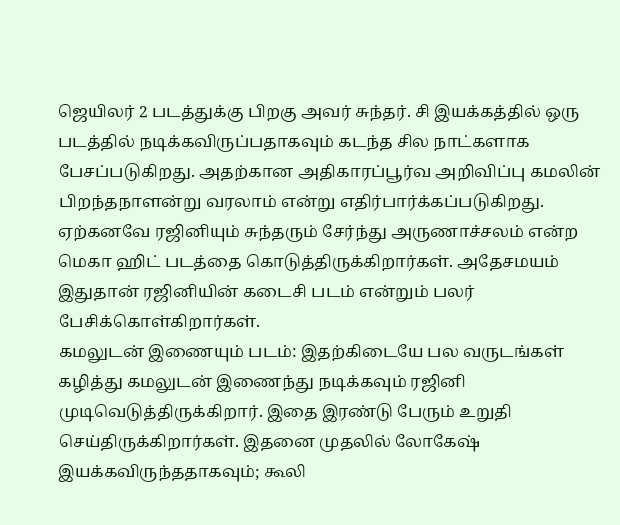ஜெயிலர் 2 படத்துக்கு பிறகு அவர் சுந்தர். சி இயக்கத்தில் ஒரு படத்தில் நடிக்கவிருப்பதாகவும் கடந்த சில நாட்களாக பேசப்படுகிறது. அதற்கான அதிகாரப்பூர்வ அறிவிப்பு கமலின் பிறந்தநாளன்று வரலாம் என்று எதிர்பார்க்கப்படுகிறது. ஏற்கனவே ரஜினியும் சுந்தரும் சேர்ந்து அருணாச்சலம் என்ற மெகா ஹிட் படத்தை கொடுத்திருக்கிறார்கள். அதேசமயம் இதுதான் ரஜினியின் கடைசி படம் என்றும் பலர் பேசிக்கொள்கிறார்கள்.
கமலுடன் இணையும் படம்: இதற்கிடையே பல வருடங்கள் கழித்து கமலுடன் இணைந்து நடிக்கவும் ரஜினி முடிவெடுத்திருக்கிறார். இதை இரண்டு பேரும் உறுதி செய்திருக்கிறார்கள். இதனை முதலில் லோகேஷ் இயக்கவிருந்ததாகவும்; கூலி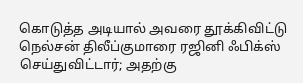கொடுத்த அடியால் அவரை தூக்கிவிட்டு நெல்சன் திலீப்குமாரை ரஜினி ஃபிக்ஸ் செய்துவிட்டார்; அதற்கு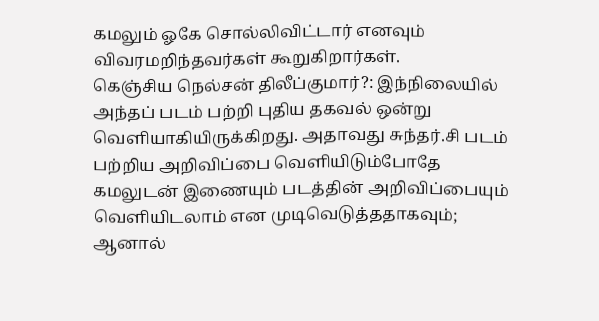கமலும் ஓகே சொல்லிவிட்டார் எனவும் விவரமறிந்தவர்கள் கூறுகிறார்கள்.
கெஞ்சிய நெல்சன் திலீப்குமார்?: இந்நிலையில் அந்தப் படம் பற்றி புதிய தகவல் ஒன்று வெளியாகியிருக்கிறது. அதாவது சுந்தர்.சி படம் பற்றிய அறிவிப்பை வெளியிடும்போதே கமலுடன் இணையும் படத்தின் அறிவிப்பையும் வெளியிடலாம் என முடிவெடுத்ததாகவும்; ஆனால்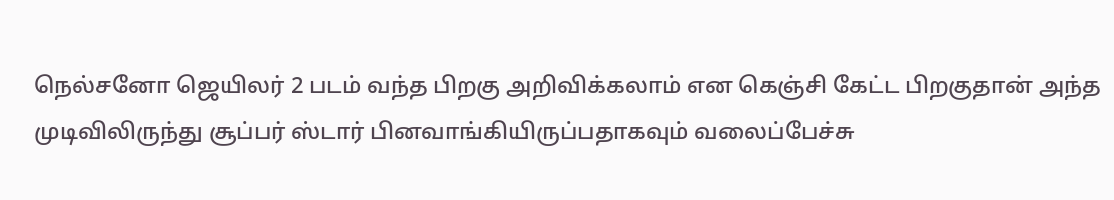நெல்சனோ ஜெயிலர் 2 படம் வந்த பிறகு அறிவிக்கலாம் என கெஞ்சி கேட்ட பிறகுதான் அந்த முடிவிலிருந்து சூப்பர் ஸ்டார் பினவாங்கியிருப்பதாகவும் வலைப்பேச்சு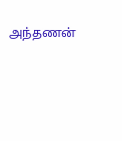அந்தணன்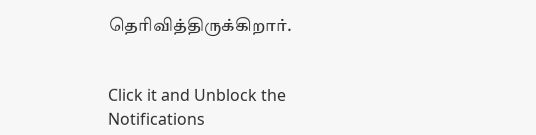தெரிவித்திருக்கிறார்.


Click it and Unblock the Notifications